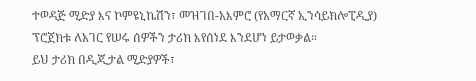ተወዳጅ ሚድያ እና ኮምዩኒኬሽን፣ መዝገበ-አእምሮ (የአማርኛ ኢንሳይክሎፒዲያ) ፕሮጀክቱ ለአገር የሠሩ ሰዎችን ታሪክ እየሰነደ እንደሆነ ይታወቃል።
ይህ ታሪክ በዲጂታል ሚድያዎች፣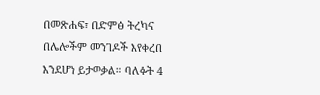በመጽሐፍ፣ በድምፅ ትረካና በሌሎችም መንገዶች እየቀረበ እንደሆነ ይታወቃል። ባለፉት 4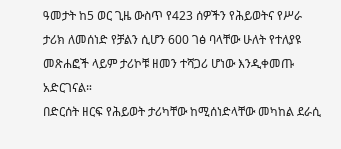ዓመታት ከ5 ወር ጊዜ ውስጥ የ423 ሰዎችን የሕይወትና የሥራ ታሪክ ለመሰነድ የቻልን ሲሆን 600 ገፅ ባላቸው ሁለት የተለያዩ መጽሐፎች ላይም ታሪኮቹ ዘመን ተሻጋሪ ሆነው እንዲቀመጡ አድርገናል።
በድርሰት ዘርፍ የሕይወት ታሪካቸው ከሚሰነድላቸው መካከል ደራሲ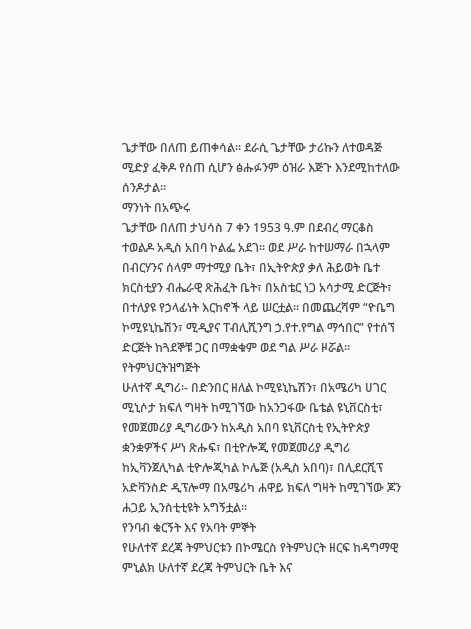ጌታቸው በለጠ ይጠቀሳል። ደራሲ ጌታቸው ታሪኩን ለተወዳጅ ሚድያ ፈቅዶ የሰጠ ሲሆን ፅሑፉንም ዕዝራ እጅጉ እንደሚከተለው ሰንዶታል።
ማንነት በአጭሩ
ጌታቸው በለጠ ታህሳስ 7 ቀን 1953 ዓ.ም በደብረ ማርቆስ ተወልዶ አዲስ አበባ ኮልፌ አደገ፡፡ ወደ ሥራ ከተሠማራ በኋላም በብርሃንና ሰላም ማተሚያ ቤት፣ በኢትዮጵያ ቃለ ሕይወት ቤተ ክርስቲያን ብሔራዊ ጽሕፈት ቤት፣ በአስቴር ነጋ አሳታሚ ድርጅት፣ በተለያዩ የኃላፊነት እርከኖች ላይ ሠርቷል፡፡ በመጨረሻም “ዮቤግ ኮሚዩኒኬሽን፣ ሚዲያና ፐብሊሺንግ ኃ.የተ.የግል ማኅበር” የተሰኘ ድርጅት ከጓደኞቹ ጋር በማቋቁም ወደ ግል ሥራ ዞሯል፡፡
የትምህርትዝግጅት
ሁለተኛ ዲግሪ፡- በድንበር ዘለል ኮሚዩኒኬሽን፣ በአሜሪካ ሀገር ሚኒሶታ ክፍለ ግዛት ከሚገኘው ከአንጋፋው ቤቴል ዩኒቨርስቲ፣ የመጀመሪያ ዲግሪውን ከአዲስ አበባ ዩኒቨርስቲ የኢትዮጵያ ቋንቋዎችና ሥነ ጽሑፍ፣ በቲዮሎጂ የመጀመሪያ ዲግሪ ከኢቫንጀሊካል ቲዮሎጂካል ኮሌጅ (አዲስ አበባ)፣ በሊደርሺፕ አድቫንስድ ዲፕሎማ በአሜሪካ ሐዋይ ክፍለ ግዛት ከሚገኘው ጆን ሐጋይ ኢንስቲቲዩት አግኝቷል፡፡
የንባብ ቁርኝት እና የአባት ምኞት
የሁለተኛ ደረጃ ትምህርቱን በኮሜርስ የትምህርት ዘርፍ ከዳግማዊ ምኒልክ ሁለተኛ ደረጃ ትምህርት ቤት እና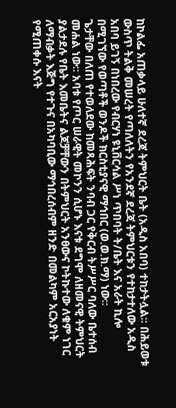ከኮልፌ አጠቃላይ ሁለተኛ ደረጃ ትምህርት ቤት (አዲስ አበባ) ተከታትሏል፡፡ በሕይወቱ ውስጥ ትልቅ መሠረት የጣለለትን የአንደኛ ደረጃ ትምህርቱን የተከታተለው አዲስ አበባ ይገኝ በነበረው የብርሃነ ዩኒቨርሳል ሥነ ጥበባት ት/ቤት እና አራት ኪሎ በሚገኘው የወጣቶች ወንዶች ክርስቲያናዊ ማኅበር (ወ.ወ.ክ.ማ) ነው፡፡
ጌታቸው በለጠ የተወለደው ከመጻሕፍት ንባብ ጋር የቅርብ ትሥሥር ባለው ቤተሰብ መሐል ነው፡፡ አባቱ የጦር ሠራዊት መኮንን ሲሆኑ እናቱ ደግሞ ለዘመናዊ ትምህርት ያልታደሉ የቤት እመቤትና ልጆቻቸውን በትምህርት አንፀውና ኮትኩተው ለቁም ነገር ለማብቃት እጅግ የተጉና በአካባቢው ማኅበረሰብም ዘንድ በመልካም አርአያነት የሚጠቀሱ እናት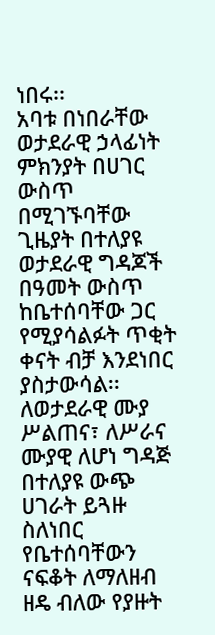ነበሩ፡፡
አባቱ በነበራቸው ወታደራዊ ኃላፊነት ምክንያት በሀገር ውስጥ በሚገኙባቸው ጊዜያት በተለያዩ ወታደራዊ ግዳጆች በዓመት ውስጥ ከቤተሰባቸው ጋር የሚያሳልፉት ጥቂት ቀናት ብቻ እንደነበር ያስታውሳል፡፡ ለወታደራዊ ሙያ ሥልጠና፣ ለሥራና ሙያዊ ለሆነ ግዳጅ በተለያዩ ውጭ ሀገራት ይጓዙ ስለነበር የቤተሰባቸውን ናፍቆት ለማለዘብ ዘዴ ብለው የያዙት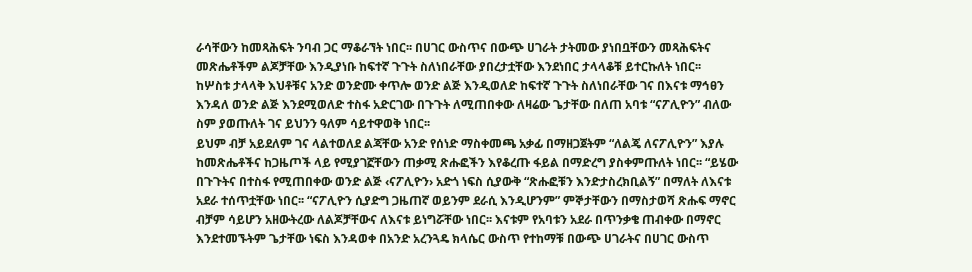ራሳቸውን ከመጻሕፍት ንባብ ጋር ማቆራኘት ነበር፡፡ በሀገር ውስጥና በውጭ ሀገራት ታትመው ያነበቧቸውን መጻሕፍትና መጽሔቶችም ልጆቻቸው እንዲያነቡ ከፍተኛ ጉጉት ስለነበራቸው ያበረታቷቸው እንደነበር ታላላቆቹ ይተርኩለት ነበር፡፡
ከሦስቱ ታላላቅ እህቶቹና አንድ ወንድሙ ቀጥሎ ወንድ ልጅ እንዲወለድ ከፍተኛ ጉጉት ስለነበራቸው ገና በእናቱ ማኅፀን እንዳለ ወንድ ልጅ እንደሚወለድ ተስፋ አድርገው በጉጉት ለሚጠበቀው ለዛሬው ጌታቸው በለጠ አባቱ “ናፖሊዮን” ብለው ስም ያወጡለት ገና ይህንን ዓለም ሳይተዋወቅ ነበር፡፡
ይህም ብቻ አይደለም ገና ላልተወለደ ልጃቸው አንድ የሰነድ ማስቀመጫ አቃፊ በማዘጋጀትም “ለልጄ ለናፖሊዮን” እያሉ ከመጽሔቶችና ከጋዜጦች ላይ የሚያገኟቸውን ጠቃሚ ጽሑፎችን እየቆረጡ ፋይል በማድረግ ያስቀምጡለት ነበር፡፡ “ይሄው በጉጉትና በተስፋ የሚጠበቀው ወንድ ልጅ ‹ናፖሊዮን› አድጎ ነፍስ ሲያውቅ “ጽሑፎቹን እንድታስረክቢልኝ” በማለት ለእናቱ አደራ ተሰጥቷቸው ነበር፡፡ “ናፖሊዮን ሲያድግ ጋዜጠኛ ወይንም ደራሲ እንዲሆንም” ምኞታቸውን በማስታወሻ ጽሑፍ ማኖር ብቻም ሳይሆን አዘውትረው ለልጆቻቸውና ለእናቱ ይነግሯቸው ነበር፡፡ እናቱም የአባቱን አደራ በጥንቃቄ ጠብቀው በማኖር እንደተመኙትም ጌታቸው ነፍስ እንዳወቀ በአንድ አረንጓዴ ክላሴር ውስጥ የተከማቹ በውጭ ሀገራትና በሀገር ውስጥ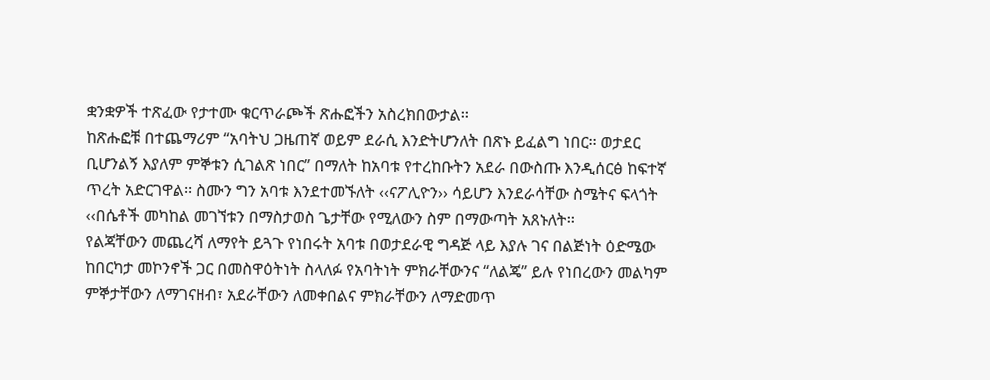ቋንቋዎች ተጽፈው የታተሙ ቁርጥራጮች ጽሑፎችን አስረክበውታል፡፡
ከጽሑፎቹ በተጨማሪም “አባትህ ጋዜጠኛ ወይም ደራሲ እንድትሆንለት በጽኑ ይፈልግ ነበር፡፡ ወታደር ቢሆንልኝ እያለም ምኞቱን ሲገልጽ ነበር” በማለት ከአባቱ የተረከቡትን አደራ በውስጡ እንዲሰርፅ ከፍተኛ ጥረት አድርገዋል፡፡ ስሙን ግን አባቱ እንደተመኙለት ‹‹ናፖሊዮን›› ሳይሆን እንደራሳቸው ስሜትና ፍላጎት ‹‹በሴቶች መካከል መገኘቱን በማስታወስ ጌታቸው የሚለውን ስም በማውጣት አጸኑለት፡፡
የልጃቸውን መጨረሻ ለማየት ይጓጉ የነበሩት አባቱ በወታደራዊ ግዳጅ ላይ እያሉ ገና በልጅነት ዕድሜው ከበርካታ መኮንኖች ጋር በመስዋዕትነት ስላለፉ የአባትነት ምክራቸውንና “ለልጄ” ይሉ የነበረውን መልካም ምኞታቸውን ለማገናዘብ፣ አደራቸውን ለመቀበልና ምክራቸውን ለማድመጥ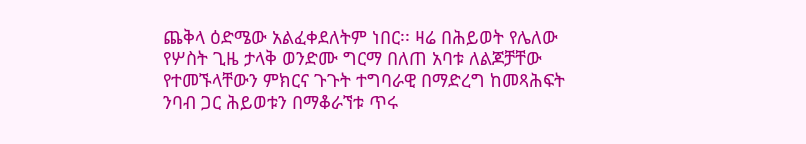ጨቅላ ዕድሜው አልፈቀደለትም ነበር፡፡ ዛሬ በሕይወት የሌለው የሦስት ጊዜ ታላቅ ወንድሙ ግርማ በለጠ አባቱ ለልጆቻቸው የተመኙላቸውን ምክርና ጉጉት ተግባራዊ በማድረግ ከመጻሕፍት ንባብ ጋር ሕይወቱን በማቆራኘቱ ጥሩ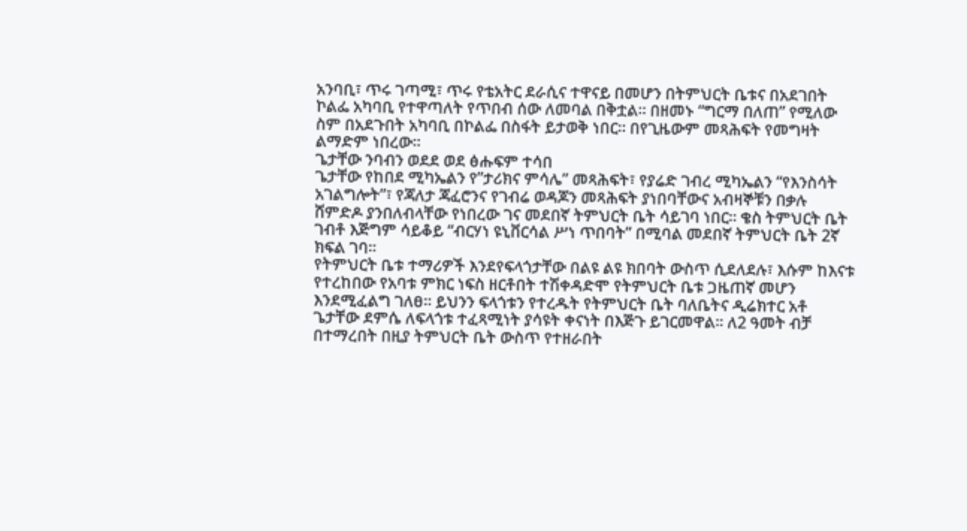አንባቢ፣ ጥሩ ገጣሚ፣ ጥሩ የቴአትር ደራሲና ተዋናይ በመሆን በትምህርት ቤቱና በአደገበት ኮልፌ አካባቢ የተዋጣለት የጥበብ ሰው ለመባል በቅቷል፡፡ በዘመኑ “ግርማ በለጠ” የሚለው ስም በአደጉበት አካባቢ በኮልፌ በስፋት ይታወቅ ነበር፡፡ በየጊዜውም መጻሕፍት የመግዛት ልማድም ነበረው፡፡
ጌታቸው ንባብን ወደደ ወደ ፅሑፍም ተሳበ
ጌታቸው የከበደ ሚካኤልን የ”ታሪክና ምሳሌ” መጻሕፍት፣ የያሬድ ገብረ ሚካኤልን “የእንስሳት አገልግሎት”፣ የጃለታ ጃፈሮንና የገብሬ ወዳጆን መጻሕፍት ያነበባቸውና አብዛኞቹን በቃሉ ሸምድዶ ያንበለብላቸው የነበረው ገና መደበኛ ትምህርት ቤት ሳይገባ ነበር፡፡ ቄስ ትምህርት ቤት ገብቶ እጅግም ሳይቆይ “ብርሃነ ዩኒቨርሳል ሥነ ጥበባት” በሚባል መደበኛ ትምህርት ቤት 2ኛ ክፍል ገባ፡፡
የትምህርት ቤቱ ተማሪዎች እንደየፍላጎታቸው በልዩ ልዩ ክበባት ውስጥ ሲደለደሉ፣ እሱም ከእናቱ የተረከበው የአባቱ ምክር ነፍስ ዘርቶበት ተሽቀዳድሞ የትምህርት ቤቱ ጋዜጠኛ መሆን እንደሚፈልግ ገለፀ፡፡ ይህንን ፍላጎቱን የተረዱት የትምህርት ቤት ባለቤትና ዲሬክተር አቶ ጌታቸው ደምሴ ለፍላጎቱ ተፈጻሚነት ያሳዩት ቀናነት በእጅጉ ይገርመዋል፡፡ ለ2 ዓመት ብቻ በተማረበት በዚያ ትምህርት ቤት ውስጥ የተዘራበት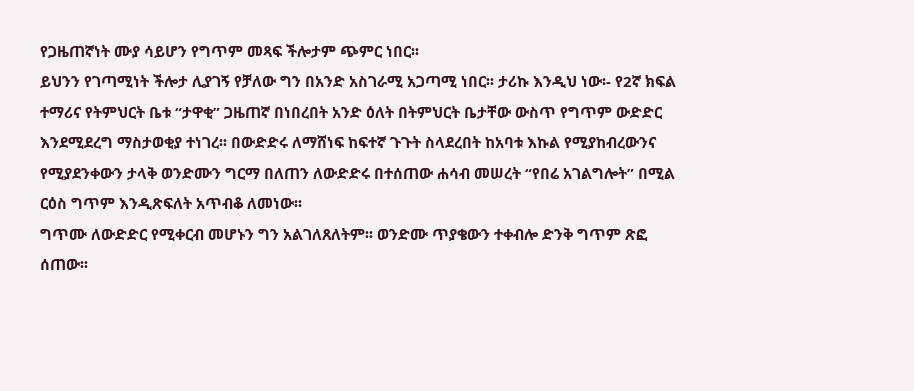የጋዜጠኛነት ሙያ ሳይሆን የግጥም መጻፍ ችሎታም ጭምር ነበር፡፡
ይህንን የገጣሚነት ችሎታ ሊያገኝ የቻለው ግን በአንድ አስገራሚ አጋጣሚ ነበር፡፡ ታሪኩ እንዲህ ነው፡- የ2ኛ ክፍል ተማሪና የትምህርት ቤቱ “ታዋቂ” ጋዜጠኛ በነበረበት አንድ ዕለት በትምህርት ቤታቸው ውስጥ የግጥም ውድድር እንደሚደረግ ማስታወቂያ ተነገረ፡፡ በውድድሩ ለማሸነፍ ከፍተኛ ጉጉት ስላደረበት ከአባቱ እኩል የሚያከብረውንና የሚያደንቀውን ታላቅ ወንድሙን ግርማ በለጠን ለውድድሩ በተሰጠው ሐሳብ መሠረት “የበሬ አገልግሎት” በሚል ርዕስ ግጥም እንዲጽፍለት አጥብቆ ለመነው፡፡
ግጥሙ ለውድድር የሚቀርብ መሆኑን ግን አልገለጸለትም፡፡ ወንድሙ ጥያቄውን ተቀብሎ ድንቅ ግጥም ጽፎ ሰጠው፡፡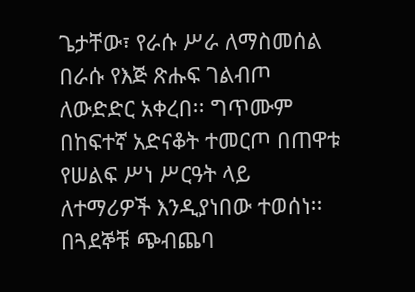ጌታቸው፣ የራሱ ሥራ ለማስመሰል በራሱ የእጅ ጽሑፍ ገልብጦ ለውድድር አቀረበ፡፡ ግጥሙም በከፍተኛ አድናቆት ተመርጦ በጠዋቱ የሠልፍ ሥነ ሥርዓት ላይ ለተማሪዎች እንዲያነበው ተወሰነ፡፡ በጓደኞቹ ጭብጨባ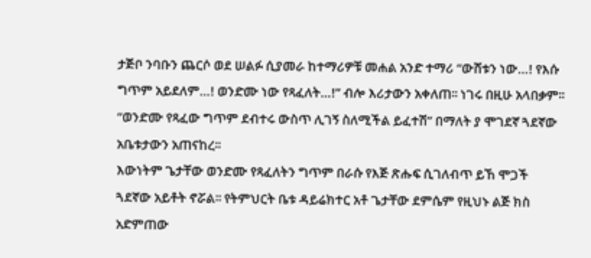ታጅቦ ንባቡን ጨርሶ ወደ ሠልፉ ሲያመራ ከተማሪዎቹ መሐል አንድ ተማሪ “ውሸቱን ነው…! የእሱ ግጥም አይደለም…! ወንድሙ ነው የጻፈለት…!” ብሎ እሪታውን አቀለጠ፡፡ ነገሩ በዚሁ አላበቃም፡፡ “ወንድሙ የጻፈው ግጥም ደብተሩ ውስጥ ሊገኝ ስለሚችል ይፈተሽ” በማለት ያ ሞገደኛ ጓደኛው አቤቱታውን አጠናከረ፡፡
እውነትም ጌታቸው ወንድሙ የጻፈለትን ግጥም በራሱ የእጅ ጽሑፍ ሲገለብጥ ይኸ ሞጋች ጓደኛው አይቶት ኖሯል፡፡ የትምህርት ቤቱ ዳይሬክተር አቶ ጌታቸው ደምሴም የዚህኑ ልጅ ክስ አድምጠው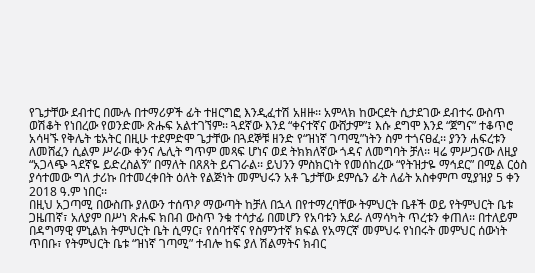የጌታቸው ደብተር በሙሉ በተማሪዎች ፊት ተዘርግፎ እንዲፈተሽ አዘዙ፡፡ አምላክ ከውርደት ሲታደገው ደብተሩ ውስጥ ወሽቆት የነበረው የወንድሙ ጽሑፍ አልተገኘም፡፡ ጓደኛው እንደ “ቀናተኛና ውሸታም”፤ እሱ ደግሞ እንደ “ጀግና” ተቆጥሮ አሳዛኙ የቅሌት ቴአትር በዚሁ ተደምድሞ ጌታቸው በጓደኞቹ ዘንድ የ“ዝነኛ ገጣሚ”ነትን ስም ተጎናፀፈ፡፡ ያንን ሐፍረቱን ለመሸፈን ሲልም ሥራው ቀንና ሌሊት ግጥም መጻፍ ሆነና ወደ ትክክለኛው ጎዳና ለመግባት ቻለ፡፡ ዛሬ ምሥጋናው ለዚያ “አጋላጭ ጓደኛዬ ይድረስልኝ” በማለት በጸጸት ይናገራል፡፡ ይህንን ምስክርነት የመሰከረው “የትዝታዬ ማኅደር” በሚል ርዕስ ያሳተመው ግለ ታሪኩ በተመረቀበት ዕለት የልጅነት መምህሩን አቶ ጌታቸው ደምሴን ፊት ለፊት አስቀምጦ ሚያዝያ 5 ቀን 2018 ዓ.ም ነበር፡፡
በዚህ አጋጣሚ በውስጡ ያለውን ተሰጥዖ ማውጣት ከቻለ በኋላ በየተማረባቸው ትምህርት ቤቶች ወይ የትምህርት ቤቱ ጋዜጠኛ፣ አለያም በሥነ ጽሑፍ ክበብ ውስጥ ንቁ ተሳታፊ በመሆን የአባቱን አደራ ለማሳካት ጥረቱን ቀጠለ፡፡ በተለይም በዳግማዊ ምኒልክ ትምህርት ቤት ሲማር፣ የሰባተኛና የስምንተኛ ክፍል የአማርኛ መምህሩ የነበሩት መምህር ሰውነት ጥበቡ፣ የትምህርት ቤቱ “ዝነኛ ገጣሚ” ተብሎ ከፍ ያለ ሽልማትና ክብር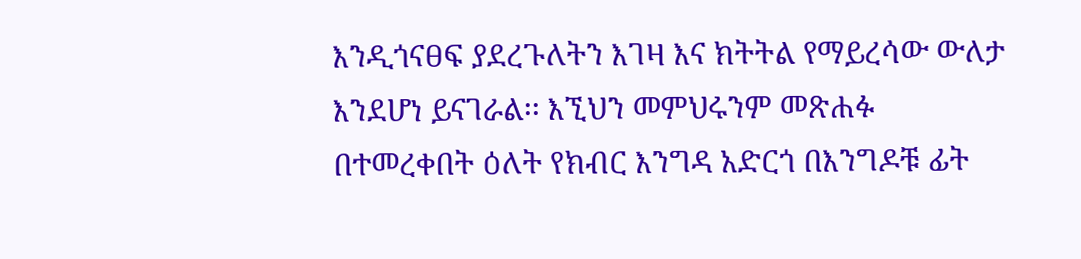እንዲጎናፀፍ ያደረጉለትን እገዛ እና ክትትል የማይረሳው ውለታ እንደሆነ ይናገራል፡፡ እኚህን መምህሩንም መጽሐፉ በተመረቀበት ዕለት የክብር እንግዳ አድርጎ በእንግዶቹ ፊት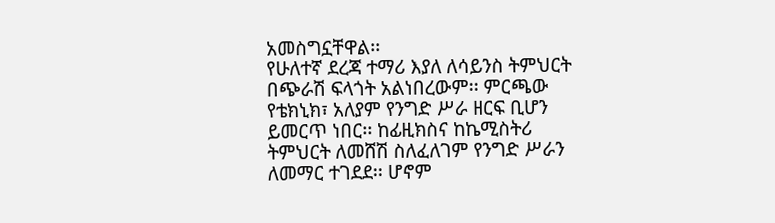አመስግኗቸዋል፡፡
የሁለተኛ ደረጃ ተማሪ እያለ ለሳይንስ ትምህርት በጭራሽ ፍላጎት አልነበረውም፡፡ ምርጫው የቴክኒክ፣ አለያም የንግድ ሥራ ዘርፍ ቢሆን ይመርጥ ነበር፡፡ ከፊዚክስና ከኬሚስትሪ ትምህርት ለመሸሽ ስለፈለገም የንግድ ሥራን ለመማር ተገደደ፡፡ ሆኖም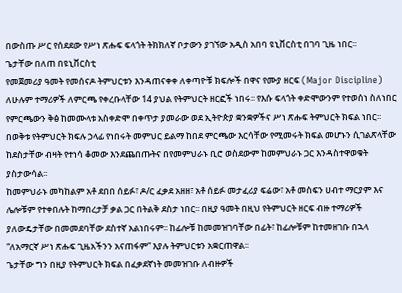በውስጡ ሥር የሰደደው የሥነ ጽሑፍ ፍላጎት ትክክለኛ ቦታውን ያገኘው አዲስ አበባ ዩኒቨርስቲ በገባ ጊዜ ነበር፡፡
ጌታቸው በለጠ በዩኒቨርስቲ
የመጀመሪያ ዓመት የመሰናዶ ትምህርቱን እንዳጠናቀቀ ለቀጣዮቹ ክፍሎች በዋና የሙያ ዘርፍ (Major Discipline) ለሁሉም ተማሪዎች ለምርጫ የቀረቡላቸው 14 ያህል የትምህርት ዘርፎች ነበሩ፡፡ የእሱ ፍላጎት ቀድሞውንም የተወሰነ ስለነበር የምርጫውን ቅፅ ከመሙላቱ አስቀድሞ በቀጥታ ያመራው ወደ ኢትዮጵያ ቋንቋዎችና ሥነ ጽሑፍ ትምህርት ክፍል ነበር፡፡ በወቅቱ የትምህርት ክፍሉ ኃላፊ የነበሩት መምህር ይልማ ከበደ ምርጫው እርሳቸው የሚመሩት ክፍል መሆኑን ሲገልጽላቸው ከደስታቸው ብዛት የተነሳ ቆመው እንደጨበጡትና በየመምህራኑ ቢሮ ወስደውም ከመምህራኑ ጋር እንዳስተዋወቁት ያስታውሳል፡፡
ከመምህራኑ መካከልም አቶ ደበበ ሰይፉ፣ ዶ/ር ፈቃደ አዘዘ፣ አቶ ሰይፉ መታፈሪያ ፍሬው፣ አቶ መስፍን ሀብተ ማርያም እና ሌሎቹም የተቀበሉት ከማበረታቻ ቃል ጋር በትልቅ ደስታ ነበር፡፡ በዚያ ዓመት በዚህ የትምህርት ዘርፍ ብዙ ተማሪዎች ያለውዴታቸው በመመደባቸው ደስተኛ አልነበሩም፡፡ ከፊሎቹ ከመመዝገባቸው በፊት፣ ከፊሎቹም ከተመዘገቡ በኋላ “ለአማርኛ ሥነ ጽሑፍ ጊዜአችንን አናጠፋም” እያሉ ትምህርቱን አቋርጠዋል፡፡
ጌታቸው ግን በዚያ የትምህርት ክፍል በፈቃደኛነት መመዝገቡ ለብዙዎች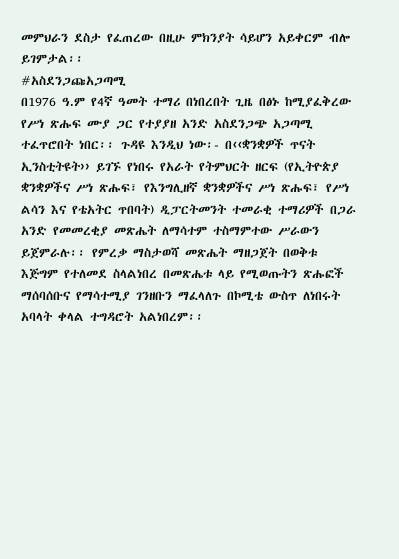መምህራን ደስታ የፈጠረው በዚሁ ምክንያት ሳይሆን አይቀርም ብሎ ይገምታል፡፡
#አስደንጋጩአጋጣሚ
በ1976 ዓ.ም የ4ኛ ዓመት ተማሪ በነበረበት ጊዜ በፅኑ ከሚያፈቅረው የሥነ ጽሑፍ ሙያ ጋር የተያያዘ አንድ አስደንጋጭ አጋጣሚ ተፈጥሮበት ነበር፡፡ ጉዳዩ እንዲህ ነው፡- በ‹‹ቋንቋዎች ጥናት ኢንስቲትዩት›› ይገኙ የነበሩ የአራት የትምህርት ዘርፍ (የኢትዮጵያ ቋንቋዎችና ሥነ ጽሑፍ፣ የእንግሊዘኛ ቋንቋዎችና ሥነ ጽሑፍ፣ የሥነ ልሳን እና የቴአትር ጥበባት) ዲፓርትመንት ተመራቂ ተማሪዎች በጋራ አንድ የመመረቂያ መጽሔት ለማሳተም ተስማምተው ሥራውን ይጀምራሉ፡፡ የምረቃ ማስታወሻ መጽሔት ማዘጋጀት በወቅቱ እጅግም የተለመደ ስላልነበረ በመጽሔቱ ላይ የሚወጡትን ጽሑፎች ማሰባሰቡና የማሳተሚያ ገንዘቡን ማፈላለጉ በኮሚቴ ውስጥ ለነበሩት አባላት ቀላል ተግዳሮት አልነበረም፡፡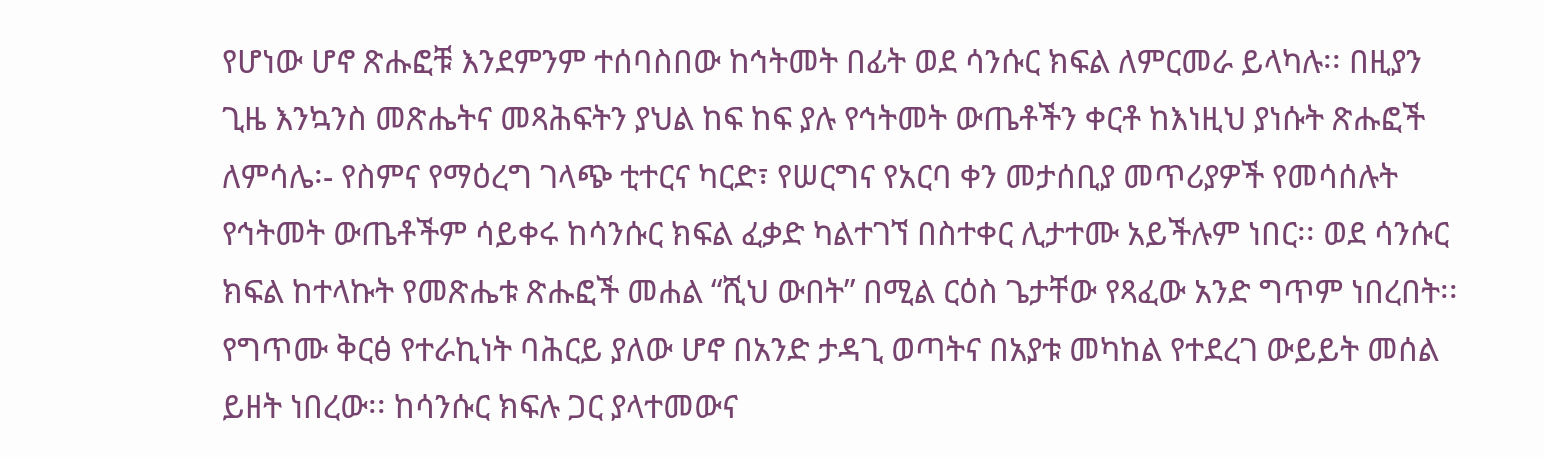የሆነው ሆኖ ጽሑፎቹ እንደምንም ተሰባስበው ከኅትመት በፊት ወደ ሳንሱር ክፍል ለምርመራ ይላካሉ፡፡ በዚያን ጊዜ እንኳንስ መጽሔትና መጻሕፍትን ያህል ከፍ ከፍ ያሉ የኅትመት ውጤቶችን ቀርቶ ከእነዚህ ያነሱት ጽሑፎች ለምሳሌ፡- የስምና የማዕረግ ገላጭ ቲተርና ካርድ፣ የሠርግና የአርባ ቀን መታሰቢያ መጥሪያዎች የመሳሰሉት የኅትመት ውጤቶችም ሳይቀሩ ከሳንሱር ክፍል ፈቃድ ካልተገኘ በስተቀር ሊታተሙ አይችሉም ነበር፡፡ ወደ ሳንሱር ክፍል ከተላኩት የመጽሔቱ ጽሑፎች መሐል “ሺህ ውበት” በሚል ርዕስ ጌታቸው የጻፈው አንድ ግጥም ነበረበት፡፡
የግጥሙ ቅርፅ የተራኪነት ባሕርይ ያለው ሆኖ በአንድ ታዳጊ ወጣትና በአያቱ መካከል የተደረገ ውይይት መሰል ይዘት ነበረው፡፡ ከሳንሱር ክፍሉ ጋር ያላተመውና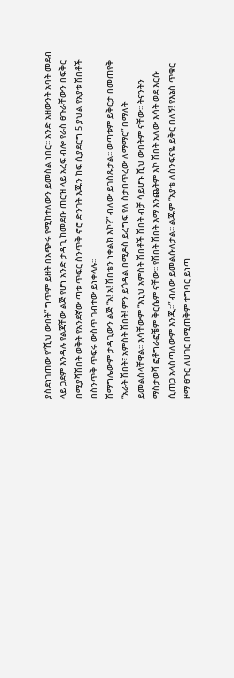ያስደነገጠው የ“ሺህ ውበት” ግጥም ይዘት በአጭሩ የሚከተለውን ይመስል ነበር፡፡ አንድ አዘውንት አባት መደብ ላይ ጋደም እንዳሉ የልጃቸው ልጅ የሆነ አንድ ታዳጊ ከመደቡ ጠርዝ ላይ አረፍ ብሎ የራስ ፀጉራቸውን በፍቅር በሚያሻሽበት ወቅት የአንደኛው ጣቱ ጥፍር ስንጥቅ ኖሮ ድንገት እጁን ከፍ ሲያደርግ 5 ያህል የአያቱ ሽበቶች በስንጥቅ ጥፍሩ ውስጥ ገብተው ይነቀላሉ፡፡
ሽማግሌውም ታዳጊውን ልጅ “አ! አ! ሽበቴን ነቀልክ እኮ?” ብለው ይገስጹታል፡፡ ወጣቱም ይቅርታ በመጠየቅ “አራት ሽበት፣ አምስት ሽበት! ምን ይጎዳል በሚዶስ ይረግፍ የለ ስታበጥረው ለማማር” በማለት ይመልስላቸዋል፡፡ እሳቸውም “እኒህ አምስት ሽበቶች ሽበት ብቻ ሳይሆኑ ሺህ ውበትም ናቸው፡፡ ትናንትን ማስታወሻ ፎቶግራፎቼም ቅርሴም ናቸው፡፡ የሽበት ሽበት እማ እንጨትም እኮ ሽበት አለው እሳት ወደ እርሱ ሲጠጋ አላስጣለውም እንጂ፡፡” ብለው ይመልሱለታል፡፡ ልጁም “አያቴ ለስንፍናዬ ይቅር በለኝ! የእኔስ ጥቁር ዞማ ፀጉር ለሀገር በሚጠቅም ተግባር ይነጣ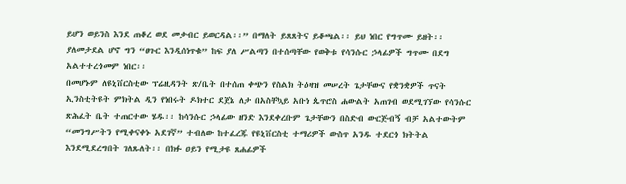ይሆን ወይንስ እንደ ጠቆረ ወደ መቃብር ይወርዳል፡፡” በማለት ይጸጸትና ይቆጫል፡፡ ይህ ነበር የግጥሙ ይዘት፡፡ ያለመታደል ሆኖ ግን “ፀጉር እንዲሰነጥቁ” ከፍ ያለ ሥልጣን በተሰጣቸው የወቅቱ የሳንሱር ኃላፊዎች ግጥሙ በደግ አልተተረጎመም ነበር፡፡
በመሆኑም ለዩኒቨርስቲው ፕሬዚዳንት ጽ/ቤት በተሰጠ ቀጭን የስልክ ትዕዛዝ መሠረት ጌታቸውና የቋንቋዎች ጥናት ኢንስቲትዩት ምክትል ዲን የነበሩት ዶክተር ደጀኔ ለታ በአስቸኳይ አቡነ ጴጥሮስ ሐውልት አጠገብ ወደሚገኘው የሳንሱር ጽሕፈት ቤት ተጠርተው ሄዱ፡፡ ከሳንሱር ኃላፊው ዘንድ እንደቀረቡም ጌታቸውን በስድብ ውርጅብኝ ብቻ አልተውትም “መንግሥትን የሚቀናቀኑ አደገኛ” ተብለው ከተፈረጁ የዩኒቨርስቲ ተማሪዎች ውስጥ አንዱ ተደርጎ ክትትል እንደሚደረግበት ገለጹለት፡፡ በክፉ ዐይን የሚታዩ ጸሐፊዎች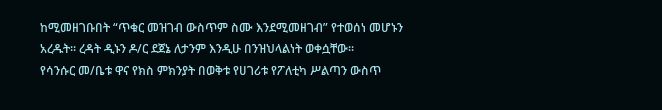ከሚመዘገቡበት “ጥቁር መዝገብ ውስጥም ስሙ እንደሚመዘገብ” የተወሰነ መሆኑን አረዱት፡፡ ረዳት ዲኑን ዶ/ር ደጀኔ ለታንም እንዲሁ በንዝህላልነት ወቀሷቸው፡፡
የሳንሱር መ/ቤቱ ዋና የክስ ምክንያት በወቅቱ የሀገሪቱ የፖለቲካ ሥልጣን ውስጥ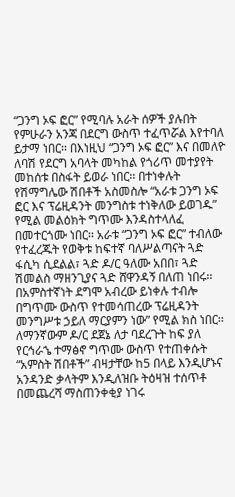“ጋንግ ኦፍ ፎር” የሚባሉ አራት ሰዎች ያሉበት የምሁራን አንጃ በደርግ ውስጥ ተፈጥሯል እየተባለ ይታማ ነበር፡፡ በእነዚህ “ጋንግ ኦፍ ፎር” እና በመለዮ ለባሽ የደርግ አባላት መካከል የጎሪጥ መተያየት መከሰቱ በስፋት ይወራ ነበር፡፡ በተነቀሉት የሽማግሌው ሽበቶች አስመስሎ “አራቱ ጋንግ ኦፍ ፎር እና ፕሬዚዳንት መንግስቱ ተነቅለው ይወገዱ” የሚል መልዕክት ግጥሙ እንዳስተላለፈ በመተርጎሙ ነበር፡፡ አራቱ “ጋንግ ኦፍ ፎር” ተብለው የተፈረጁት የወቅቱ ከፍተኛ ባለሥልጣናት ጓድ ፋሲካ ሲደልል፣ ጓድ ዶ/ር ዓለሙ አበበ፣ ጓድ ሽመልስ ማዘንጊያና ጓድ ሸዋንዳኝ በለጠ ነበሩ፡፡ በአምስተኛነት ደግሞ አብረው ይነቀሉ ተብሎ በግጥሙ ውስጥ የተመሳጠረው ፕሬዚዳንት መንግሥቱ ኃይለ ማርያምን ነው” የሚል ክስ ነበር፡፡
ለማንኛውም ዶ/ር ደጀኔ ለታ ባደረጉት ከፍ ያለ የርኅራኄ ተማፅኖ ግጥሙ ውስጥ የተጠቀሱት “አምስት ሽበቶች” ብዛታቸው ከ5 በላይ እንዲሆኑና አንዳንድ ቃላትም እንዲለዝቡ ትዕዛዝ ተሰጥቶ በመጨረሻ ማስጠንቀቂያ ነገሩ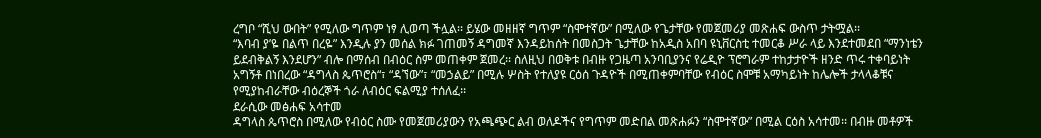ረግቦ “ሺህ ውበት” የሚለው ግጥም ነፃ ሊወጣ ችሏል፡፡ ይሄው መዘዘኛ ግጥም “ስሞተኛው” በሚለው የጌታቸው የመጀመሪያ መጽሐፍ ውስጥ ታትሟል፡፡
“እባብ ያ’ዬ በልጥ በረዬ” እንዲሉ ያን መሰል ክፉ ገጠመኝ ዳግመኛ እንዳይከሰት በመስጋት ጌታቸው ከአዲስ አበባ ዩኒቨርስቲ ተመርቆ ሥራ ላይ እንደተመደበ “ማንነቴን ይደብቅልኝ እንደሆን” ብሎ በማሰብ በብዕር ስም መጠቀም ጀመረ፡፡ ስለዚህ በወቅቱ በብዙ የጋዜጣ አንባቢያንና የሬዲዮ ፕሮግራም ተከታታዮች ዘንድ ጥሩ ተቀባይነት አግኝቶ በነበረው “ዳግላስ ጴጥሮስ“፣ “ዳኘው”፣ “መኃልይ” በሚሉ ሦስት የተለያዩ ርዕሰ ጉዳዮች በሚጠቀምባቸው የብዕር ስሞቹ አማካይነት ከሌሎች ታላላቆቹና የሚያከብራቸው ብዕረኞች ጎራ ለብዕር ፍልሚያ ተሰለፈ፡፡
ደራሲው መፅሐፍ አሳተመ
ዳግላስ ጴጥሮስ በሚለው የብዕር ስሙ የመጀመሪያውን የአጫጭር ልብ ወለዶችና የግጥም መድበል መጽሐፉን “ስሞተኛው” በሚል ርዕስ አሳተመ፡፡ በብዙ መቶዎች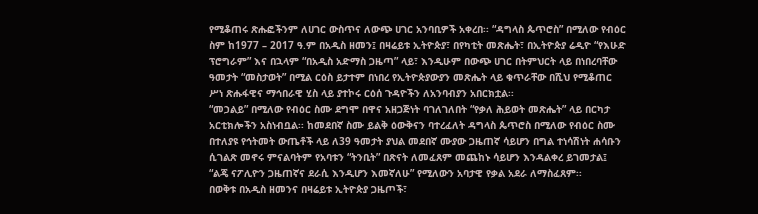የሚቆጠሩ ጽሑፎችንም ለሀገር ውስጥና ለውጭ ሀገር አንባቢዎች አቀረበ፡፡ “ዳግላስ ጴጥሮስ” በሚለው የብዕር ስም ከ1977 – 2017 ዓ.ም በአዲስ ዘመን፤ በዛሬይቱ ኢትዮጵያ፣ በየካቲት መጽሔት፣ በኢትዮጵያ ሬዲዮ “የእሁድ ፕሮግራም” እና በኋላም “በአዲስ አድማስ ጋዜጣ” ላይ፣ እንዲሁም በውጭ ሀገር በትምህርት ላይ በነበረባቸው ዓመታት “መስታወት” በሚል ርዕስ ይታተም በነበረ የኢትዮጵያውያን መጽሔት ላይ ቁጥራቸው በሺህ የሚቆጠር ሥነ ጽሑፋዊና ማኅበራዊ ሂስ ላይ ያተኮሩ ርዕሰ ጉዳዮችን ለአንባብያን አበርክቷል፡፡
“መኃልይ” በሚለው የብዕር ስሙ ደግሞ በዋና አዘጋጅነት ባገለገለበት “የቃለ ሕይወት መጽሔት” ላይ በርካታ አርቲክሎችን አስነብቧል፡፡ ከመደበኛ ስሙ ይልቅ ዕውቅናን ባተረፈለት ዳግላስ ጴጥሮስ በሚለው የብዕር ስሙ በተለያዩ የኅትመት ውጤቶች ላይ ለ39 ዓመታት ያህል መደበኛ ሙያው ጋዜጠኛ ሳይሆን በግል ተነሳሽነት ሐሳቡን ሲገልጽ መኖሩ ምናልባትም የአባቱን “ትንቢት” በጽናት ለመፈጸም መጨከኑ ሳይሆን እንዳልቀረ ይገመታል፤ “ልጄ ናፖሊዮን ጋዜጠኛና ደራሲ እንዲሆን እመኛለሁ” የሚለውን አባታዊ የቃል አደራ ለማስፈጸም፡፡
በወቅቱ በአዲስ ዘመንና በዛሬይቱ ኢትዮጵያ ጋዜጦች፣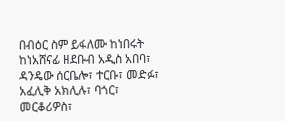በብዕር ስም ይፋለሙ ከነበሩት ከነአሸናፊ ዘደቡብ አዲስ አበባ፣ ዳንዴው ሰርቤሎ፣ ተርቡ፣ መድፉ፣ አፈሊቅ አክሊሉ፣ ባጎር፣ መርቆሪዎስ፣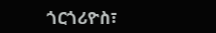ጎርጎሪዮስ፣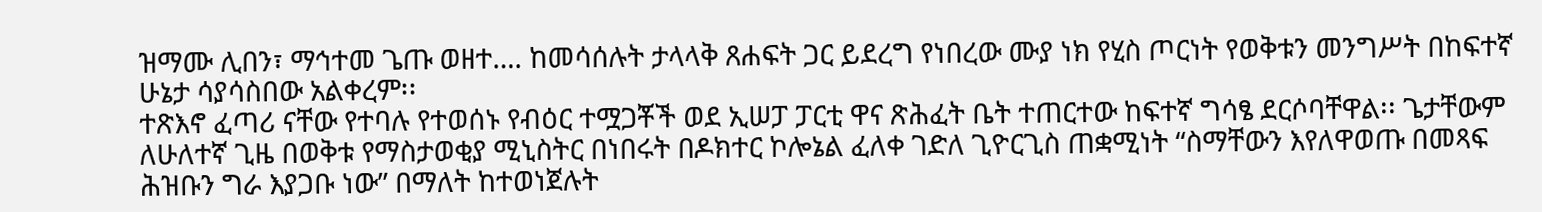ዝማሙ ሊበን፣ ማኅተመ ጌጡ ወዘተ…. ከመሳሰሉት ታላላቅ ጸሐፍት ጋር ይደረግ የነበረው ሙያ ነክ የሂስ ጦርነት የወቅቱን መንግሥት በከፍተኛ ሁኔታ ሳያሳስበው አልቀረም፡፡
ተጽእኖ ፈጣሪ ናቸው የተባሉ የተወሰኑ የብዕር ተሟጋቾች ወደ ኢሠፓ ፓርቲ ዋና ጽሕፈት ቤት ተጠርተው ከፍተኛ ግሳፄ ደርሶባቸዋል፡፡ ጌታቸውም ለሁለተኛ ጊዜ በወቅቱ የማስታወቂያ ሚኒስትር በነበሩት በዶክተር ኮሎኔል ፈለቀ ገድለ ጊዮርጊስ ጠቋሚነት “ስማቸውን እየለዋወጡ በመጻፍ ሕዝቡን ግራ እያጋቡ ነው” በማለት ከተወነጀሉት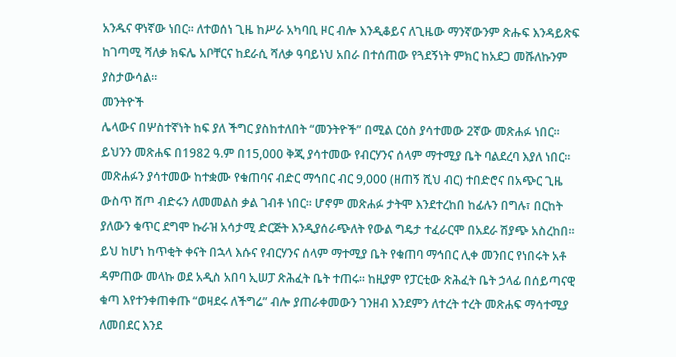አንዱና ዋነኛው ነበር፡፡ ለተወሰነ ጊዜ ከሥራ አካባቢ ዞር ብሎ እንዲቆይና ለጊዜው ማንኛውንም ጽሑፍ እንዳይጽፍ ከገጣሚ ሻለቃ ክፍሌ አቦቸርና ከደራሲ ሻለቃ ዓባይነህ አበራ በተሰጠው የጓደኝነት ምክር ከአደጋ መሹለኩንም ያስታውሳል፡፡
መንትዮች
ሌላውና በሦስተኛነት ከፍ ያለ ችግር ያስከተለበት “መንትዮች” በሚል ርዕስ ያሳተመው 2ኛው መጽሐፉ ነበር፡፡ ይህንን መጽሐፍ በ1982 ዓ.ም በ15,000 ቅጂ ያሳተመው የብርሃንና ሰላም ማተሚያ ቤት ባልደረባ እያለ ነበር፡፡ መጽሐፉን ያሳተመው ከተቋሙ የቁጠባና ብድር ማኅበር ብር 9,000 (ዘጠኝ ሺህ ብር) ተበድሮና በአጭር ጊዜ ውስጥ ሸጦ ብድሩን ለመመልስ ቃል ገብቶ ነበር፡፡ ሆኖም መጽሐፉ ታትሞ እንደተረከበ ከፊሉን በግሉ፣ በርከት ያለውን ቁጥር ደግሞ ኩራዝ አሳታሚ ድርጅት እንዲያሰራጭለት የውል ግዴታ ተፈራርሞ በአደራ ሽያጭ አስረከበ፡፡ ይህ ከሆነ ከጥቂት ቀናት በኋላ እሱና የብርሃንና ሰላም ማተሚያ ቤት የቁጠባ ማኅበር ሊቀ መንበር የነበሩት አቶ ዳምጠው መላኩ ወደ አዲስ አበባ ኢሠፓ ጽሕፈት ቤት ተጠሩ፡፡ ከዚያም የፓርቲው ጽሕፈት ቤት ኃላፊ በሰይጣናዊ ቁጣ እየተንቀጠቀጡ “ወዛደሩ ለችግሬ” ብሎ ያጠራቀመውን ገንዘብ እንደምን ለተረት ተረት መጽሐፍ ማሳተሚያ ለመበደር እንደ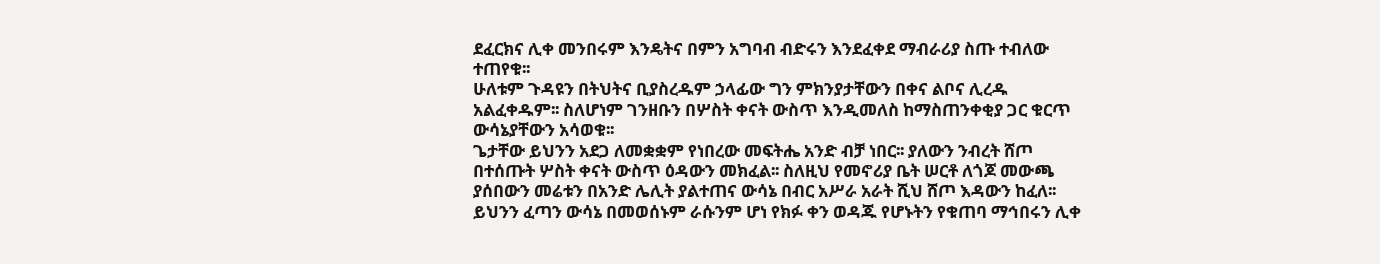ደፈርክና ሊቀ መንበሩም እንዴትና በምን አግባብ ብድሩን እንደፈቀደ ማብራሪያ ስጡ ተብለው ተጠየቁ፡፡
ሁለቱም ጉዳዩን በትህትና ቢያስረዱም ኃላፊው ግን ምክንያታቸውን በቀና ልቦና ሊረዱ አልፈቀዱም፡፡ ስለሆነም ገንዘቡን በሦስት ቀናት ውስጥ እንዲመለስ ከማስጠንቀቂያ ጋር ቁርጥ ውሳኔያቸውን አሳወቁ፡፡
ጌታቸው ይህንን አደጋ ለመቋቋም የነበረው መፍትሔ አንድ ብቻ ነበር፡፡ ያለውን ንብረት ሸጦ በተሰጡት ሦስት ቀናት ውስጥ ዕዳውን መክፈል፡፡ ስለዚህ የመኖሪያ ቤት ሠርቶ ለጎጆ መውጫ ያሰበውን መሬቱን በአንድ ሌሊት ያልተጠና ውሳኔ በብር አሥራ አራት ሺህ ሸጦ እዳውን ከፈለ፡፡ ይህንን ፈጣን ውሳኔ በመወሰኑም ራሱንም ሆነ የክፉ ቀን ወዳጁ የሆኑትን የቁጠባ ማኅበሩን ሊቀ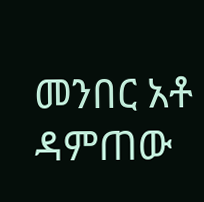መንበር አቶ ዳምጠው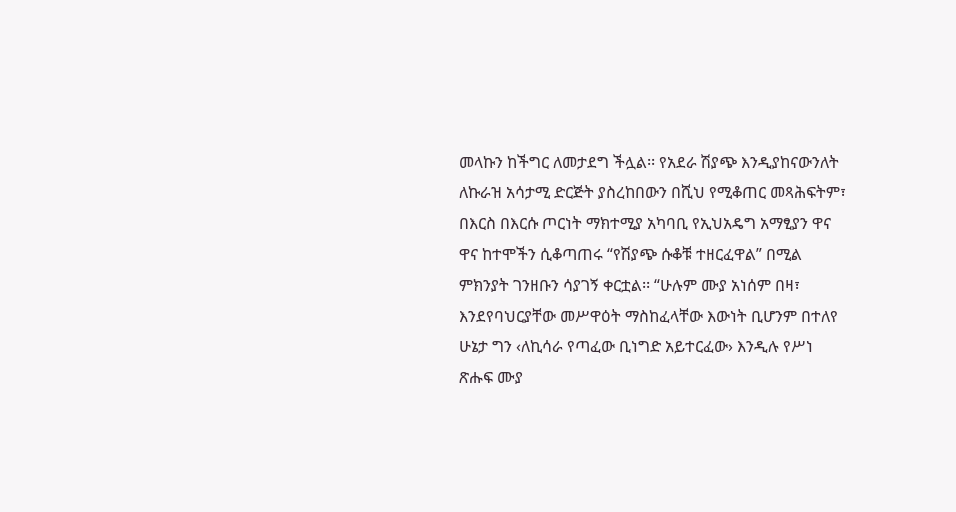መላኩን ከችግር ለመታደግ ችሏል፡፡ የአደራ ሽያጭ እንዲያከናውንለት ለኩራዝ አሳታሚ ድርጅት ያስረከበውን በሺህ የሚቆጠር መጻሕፍትም፣ በእርስ በእርሱ ጦርነት ማክተሚያ አካባቢ የኢህአዴግ አማፂያን ዋና ዋና ከተሞችን ሲቆጣጠሩ “የሽያጭ ሱቆቹ ተዘርፈዋል” በሚል ምክንያት ገንዘቡን ሳያገኝ ቀርቷል፡፡ “ሁሉም ሙያ አነሰም በዛ፣ እንደየባህርያቸው መሥዋዕት ማስከፈላቸው እውነት ቢሆንም በተለየ ሁኔታ ግን ‹ለኪሳራ የጣፈው ቢነግድ አይተርፈው› እንዲሉ የሥነ ጽሑፍ ሙያ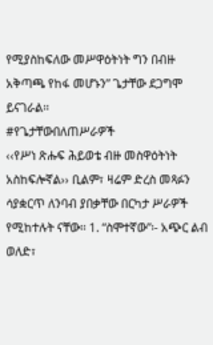የሚያስከፍለው መሥዋዕትነት ግን በብዙ አቅጣጫ የከፋ መሆኑን” ጌታቸው ደጋግሞ ይናገራል፡፡
#የጌታቸውበለጠሥራዎች
‹‹የሥነ ጽሑፍ ሕይወቴ ብዙ መስዋዕትነት አስከፍሎኛል›› ቢልም፣ ዛሬም ድረስ መጻፉን ሳያቋርጥ ለንባብ ያበቃቸው በርካታ ሥራዎች የሚከተሉት ናቸው፡፡ 1. “ስሞተኛው”፡- አጭር ልብ ወለድ፣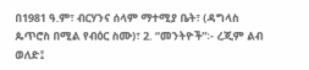በ1981 ዓ.ም፣ ብርሃንና ሰላም ማተሚያ ቤት፣ (ዳግላስ ጴጥሮስ በሚል የብዕር ስሙ)፣ 2. “መንትዮች”፡- ረጂም ልብ ወለድ፤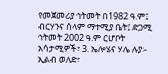የመጀመሪያ ኅትመት በ1982 ዓ.ም፤ ብርሃንና ሰላም ማተሚያ ቤት፤ ድጋሚ ኅትመት 2002 ዓ.ም ርሆቦት አሳታሚዎች፣ 3. ኤሎሄና ሃሌ ሉያ፡- ኢልብ ወለድ፣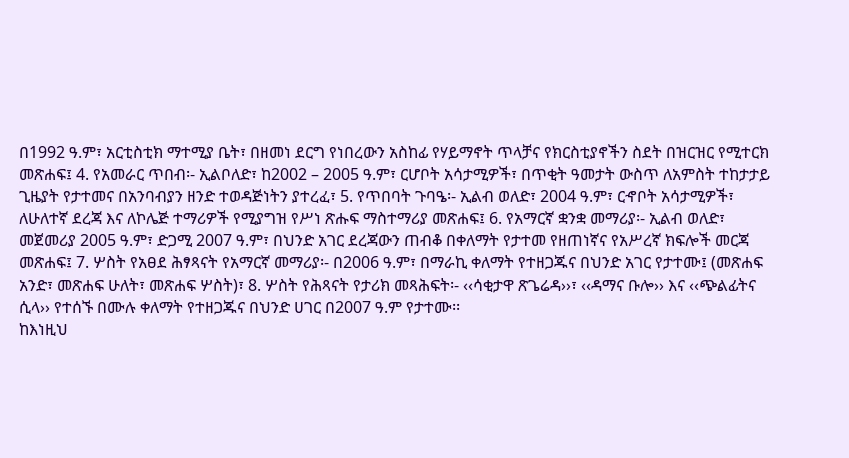በ1992 ዓ.ም፣ አርቲስቲክ ማተሚያ ቤት፣ በዘመነ ደርግ የነበረውን አስከፊ የሃይማኖት ጥላቻና የክርስቲያኖችን ስደት በዝርዝር የሚተርክ መጽሐፍ፤ 4. የአመራር ጥበብ፡- ኢልቦለድ፣ ከ2002 – 2005 ዓ.ም፣ ርሆቦት አሳታሚዎች፣ በጥቂት ዓመታት ውስጥ ለአምስት ተከታታይ ጊዜያት የታተመና በአንባብያን ዘንድ ተወዳጅነትን ያተረፈ፣ 5. የጥበባት ጉባዔ፡- ኢልብ ወለድ፣ 2004 ዓ.ም፣ ርኆቦት አሳታሚዎች፣ ለሁለተኛ ደረጃ እና ለኮሌጅ ተማሪዎች የሚያግዝ የሥነ ጽሑፍ ማስተማሪያ መጽሐፍ፤ 6. የአማርኛ ቋንቋ መማሪያ፡- ኢልብ ወለድ፣ መጀመሪያ 2005 ዓ.ም፣ ድጋሚ 2007 ዓ.ም፣ በህንድ አገር ደረጃውን ጠብቆ በቀለማት የታተመ የዘጠነኛና የአሥረኛ ክፍሎች መርጃ መጽሐፍ፤ 7. ሦስት የአፀደ ሕፃጻናት የአማርኛ መማሪያ፡- በ2006 ዓ.ም፣ በማራኪ ቀለማት የተዘጋጁና በህንድ አገር የታተሙ፤ (መጽሐፍ አንድ፣ መጽሐፍ ሁለት፣ መጽሐፍ ሦስት)፣ 8. ሦስት የሕጻናት የታሪክ መጻሕፍት፡- ‹‹ሳቂታዋ ጽጌሬዳ››፣ ‹‹ዳማና ቡሎ›› እና ‹‹ጭልፊትና ሲላ›› የተሰኙ በሙሉ ቀለማት የተዘጋጁና በህንድ ሀገር በ2007 ዓ.ም የታተሙ፡፡
ከእነዚህ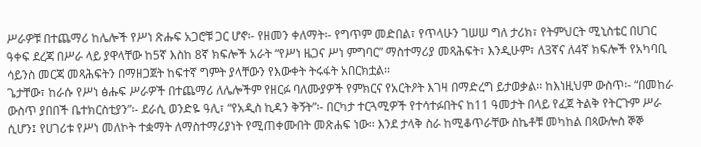ሥራዎቹ በተጨማሪ ከሌሎች የሥነ ጽሑፍ አጋሮቹ ጋር ሆኖ፡- የዘመን ቀለማት፡- የግጥም መድበል፣ የጥላሁን ገሠሠ ግለ ታሪክ፣ የትምህርት ሚኒስቴር በሀገር ዓቀፍ ደረጃ በሥራ ላይ ያዋላቸው ከ5ኛ እስከ 8ኛ ክፍሎች አራት “የሥነ ዜጋና ሥነ ምግባር” ማስተማሪያ መጻሕፍት፣ እንዲሁም፣ ለ3ኛና ለ4ኛ ክፍሎች የአካባቢ ሳይንስ መርጃ መጻሕፍትን በማዘጋጀት ከፍተኛ ግምት ያላቸውን የእውቀት ትሩፋት አበርክቷል፡፡
ጌታቸው፣ ከራሱ የሥነ ፅሑፍ ሥራዎች በተጨማሪ ለሌሎችም የዘርፉ ባለሙያዎች የምክርና የአርትዖት እገዛ በማድረግ ይታወቃል፡፡ ከእነዚህም ውስጥ፡- “በመከራ ውስጥ ያበበች ቤተክርስቲያን”፡- ደራሲ ወንድዬ ዓሊ፣ “የአዲስ ኪዳን ቅኝት”፡- በርካታ ተርጓሚዎች የተሳተፉበትና ከ11 ዓመታት በላይ የፈጀ ትልቅ የትርጉም ሥራ ሲሆን፤ የሀገሪቱ የሥነ መለኮት ተቋማት ለማስተማሪያነት የሚጠቀሙበት መጽሐፍ ነው፡፡ እንደ ታላቅ ስራ ከሚቆጥራቸው ስኬቶቹ መካከል በጳውሎስ ኞኞ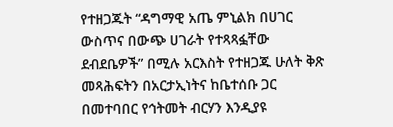የተዘጋጁት “ዳግማዊ አጤ ምኒልክ በሀገር ውስጥና በውጭ ሀገራት የተጻጻፏቸው ደብደቤዎች” በሚሉ አርእስት የተዘጋጁ ሁለት ቅጽ መጻሕፍትን በአርታኢነትና ከቤተሰቡ ጋር በመተባበር የኅትመት ብርሃን እንዲያዩ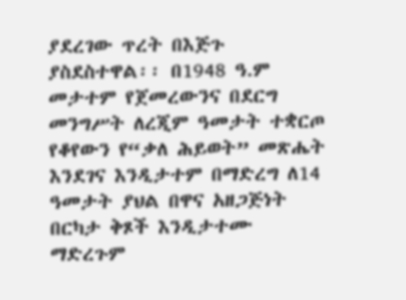ያደረገው ጥረት በእጅጉ ያስደስተዋል፡፡ በ1948 ዓ.ም መታተም የጀመረውንና በደርግ መንግሥት ለረጂም ዓመታት ተቋርጦ የቆየውን የ“ቃለ ሕይወት” መጽሔት እንደገና እንዲታተም በማድረግ ለ14 ዓመታት ያህል በዋና አዘጋጅነት በርካታ ቅጾች እንዲታተሙ ማድረጉም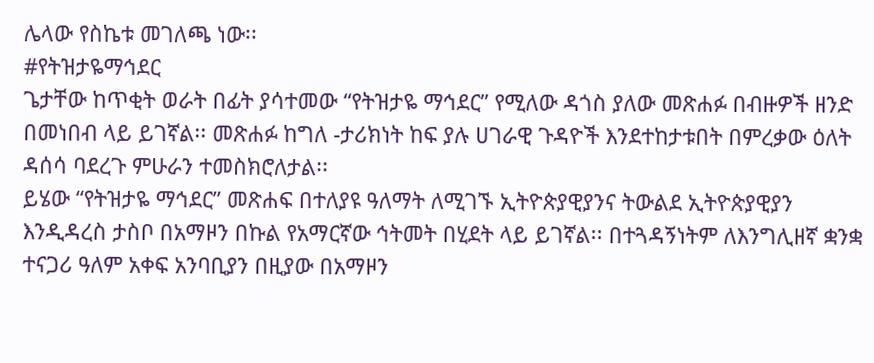ሌላው የስኬቱ መገለጫ ነው፡፡
#የትዝታዬማኅደር
ጌታቸው ከጥቂት ወራት በፊት ያሳተመው “የትዝታዬ ማኅደር” የሚለው ዳጎስ ያለው መጽሐፉ በብዙዎች ዘንድ በመነበብ ላይ ይገኛል፡፡ መጽሐፉ ከግለ -ታሪክነት ከፍ ያሉ ሀገራዊ ጉዳዮች እንደተከታቱበት በምረቃው ዕለት ዳሰሳ ባደረጉ ምሁራን ተመስክሮለታል፡፡
ይሄው “የትዝታዬ ማኅደር” መጽሐፍ በተለያዩ ዓለማት ለሚገኙ ኢትዮጵያዊያንና ትውልደ ኢትዮጵያዊያን እንዲዳረስ ታስቦ በአማዞን በኩል የአማርኛው ኅትመት በሂደት ላይ ይገኛል፡፡ በተጓዳኝነትም ለእንግሊዘኛ ቋንቋ ተናጋሪ ዓለም አቀፍ አንባቢያን በዚያው በአማዞን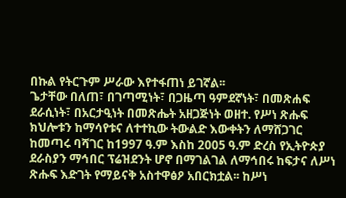በኩል የትርጉም ሥራው እየተፋጠነ ይገኛል፡፡
ጌታቸው በለጠ፣ በገጣሚነት፣ በጋዜጣ ዓምደኛነት፣ በመጽሐፍ ደራሲነት፣ በአርታዒነት በመጽሔት አዘጋጅነት ወዘተ. የሥነ ጽሑፍ ክህሎቱን ከማሳየቱና ለተተኪው ትውልድ እውቀትን ለማሸጋገር ከመጣሩ ባሻገር ከ1997 ዓ.ም እስከ 2005 ዓ.ም ድረስ የኢትዮጵያ ደራስያን ማኅበር ፕሬዝደንት ሆኖ በማገልገል ለማኅበሩ ከፍታና ለሥነ ጽሑፍ እድገት የማይናቅ አስተዋፅዖ አበርክቷል፡፡ ከሥነ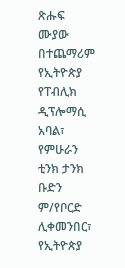ጽሑፍ ሙያው በተጨማሪም የኢትዮጵያ የፐብሊክ ዲፕሎማሲ አባል፣ የምሁራን ቲንክ ታንክ ቡድን ም/የቦርድ ሊቀመንበር፣ የኢትዮጵያ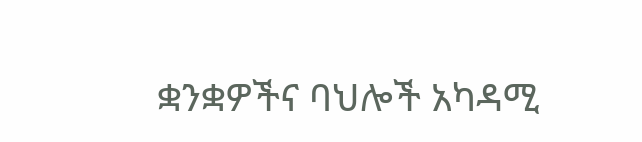ቋንቋዎችና ባህሎች አካዳሚ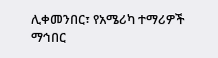ሊቀመንበር፣ የአሜሪካ ተማሪዎች ማኅበር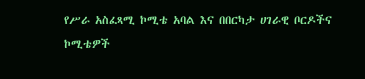የሥራ አስፈጻሚ ኮሚቴ አባል እና በበርካታ ሀገራዊ ቦርዶችና ኮሚቴዎች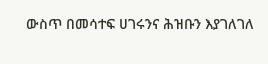ውስጥ በመሳተፍ ሀገሩንና ሕዝቡን እያገለገለ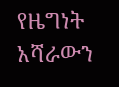የዜግነት አሻራውን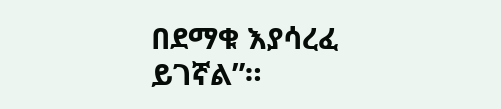በደማቁ እያሳረፈ ይገኛል”።